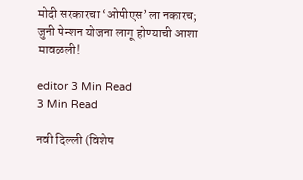मोदी सरकारचा ‘ओपीएस’ला नकारच; जुनी पेन्शन योजना लागू होण्याची आशा मावळली!

editor 3 Min Read
3 Min Read

नवी दिल्ली (विशेष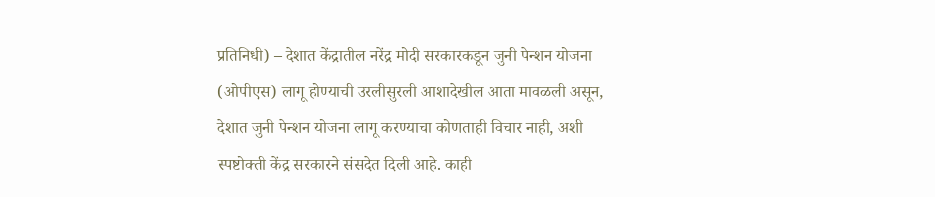प्रतिनिधी) – देशात केंद्रातील नरेंद्र मोदी सरकारकडून जुनी पेन्शन योजना (ओपीएस) लागू होण्याची उरलीसुरली आशादेखील आता मावळली असून, देशात जुनी पेन्शन योजना लागू करण्याचा कोणताही विचार नाही, अशी स्पष्टोक्ती केंद्र सरकारने संसदेत दिली आहे. काही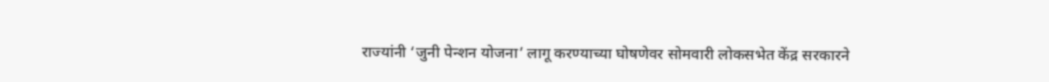राज्यांनी ‘जुनी पेन्शन योजना’ लागू करण्याच्या घोषणेवर सोमवारी लोकसभेत केंद्र सरकारने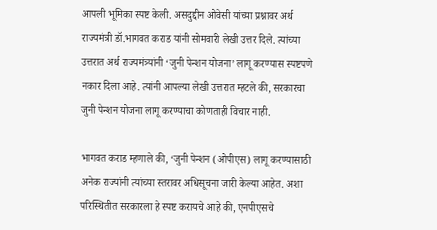आपली भूमिका स्पष्ट केली. असदुद्दीन ओवेसी यांच्या प्रश्नावर अर्थ राज्यमंत्री डॉ.भागवत कराड यांनी सोमवारी लेखी उत्तर दिले. त्यांच्या उत्तरात अर्थ राज्यमंत्र्यांनी ‘जुनी पेन्शन योजना’ लागू करण्यास स्पष्टपणे नकार दिला आहे. त्यांनी आपल्या लेखी उत्तरात म्हटले की, सरकारचा जुनी पेन्शन योजना लागू करण्याचा कोणताही विचार नाही.

भागवत कराड म्हणाले की, ‘जुनी पेन्शन (ओपीएस) लागू करण्यासाठी अनेक राज्यांनी त्यांच्या स्तरावर अधिसूचना जारी केल्या आहेत. अशा परिस्थितीत सरकारला हे स्पष्ट करायचे आहे की, एनपीएसचे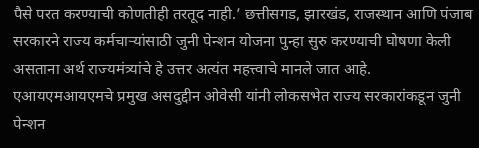पैसे परत करण्याची कोणतीही तरतूद नाही.’ छत्तीसगड, झारखंड, राजस्थान आणि पंजाब सरकारने राज्य कर्मचार्‍यांसाठी जुनी पेन्शन योजना पुन्हा सुरु करण्याची घोषणा केली असताना अर्थ राज्यमंत्र्यांचे हे उत्तर अत्यंत महत्त्वाचे मानले जात आहे.
एआयएमआयएमचे प्रमुख असदुद्दीन ओवेसी यांनी लोकसभेत राज्य सरकारांकडून जुनी पेन्शन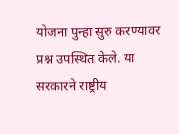योजना पुन्हा सुरु करण्यावर प्रश्न उपस्थित केले. या सरकारने राष्ट्रीय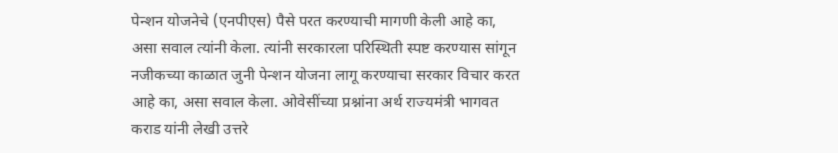पेन्शन योजनेचे (एनपीएस) पैसे परत करण्याची मागणी केली आहे का, असा सवाल त्यांनी केला. त्यांनी सरकारला परिस्थिती स्पष्ट करण्यास सांगून नजीकच्या काळात जुनी पेन्शन योजना लागू करण्याचा सरकार विचार करत आहे का, असा सवाल केला. ओवेसींच्या प्रश्नांना अर्थ राज्यमंत्री भागवत कराड यांनी लेखी उत्तरे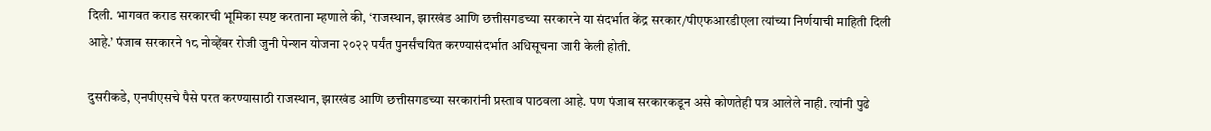दिली. भागवत कराड सरकारची भूमिका स्पष्ट करताना म्हणाले की, ‘राजस्थान, झारखंड आणि छत्तीसगडच्या सरकारने या संदर्भात केंद्र सरकार/पीएफआरडीएला त्यांच्या निर्णयाची माहिती दिली आहे.’ पंजाब सरकारने १८ नोव्हेंबर रोजी जुनी पेन्शन योजना २०२२ पर्यंत पुनर्संचयित करण्यासंदर्भात अधिसूचना जारी केली होती.

दुसरीकडे, एनपीएसचे पैसे परत करण्यासाठी राजस्थान, झारखंड आणि छत्तीसगडच्या सरकारांनी प्रस्ताव पाठवला आहे. पण पंजाब सरकारकडून असे कोणतेही पत्र आलेले नाही. त्यांनी पुढे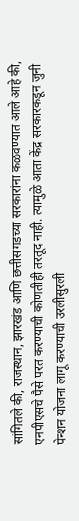सांगितले की, राजस्थान, झारखंड आणि छत्तीसगडच्या सरकारांना कळवण्यात आले आहे की, एनपीएसचे पैसे परत करण्याची कोणतीही तरतूद नाही. त्यामुळे आता केंद्र सरकारकडून जुनी पेन्शन योजना लागू करण्याची उरलीसुरली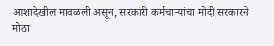आशादेखील मावळली असून, सरकारी कर्मचार्‍यांचा मोदी सरकारने मोठा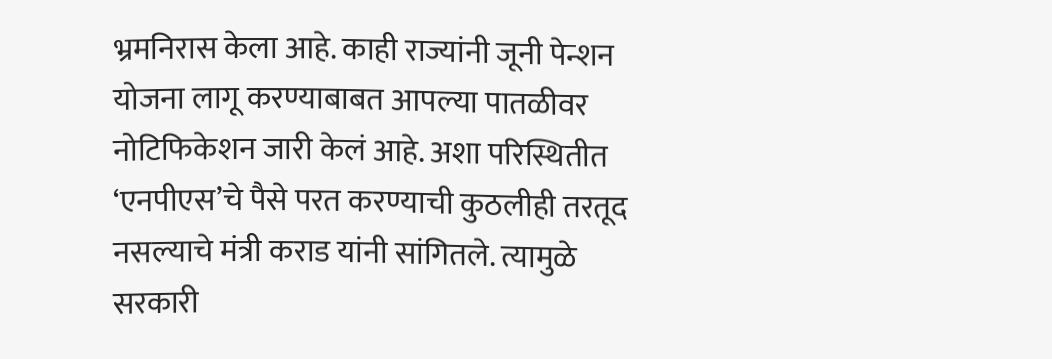भ्रमनिरास केला आहे. काही राज्यांनी जूनी पेन्शन योजना लागू करण्याबाबत आपल्या पातळीवर नोटिफिकेशन जारी केलं आहे. अशा परिस्थितीत ‘एनपीएस’चे पैसे परत करण्याची कुठलीही तरतूद नसल्याचे मंत्री कराड यांनी सांगितले. त्यामुळे सरकारी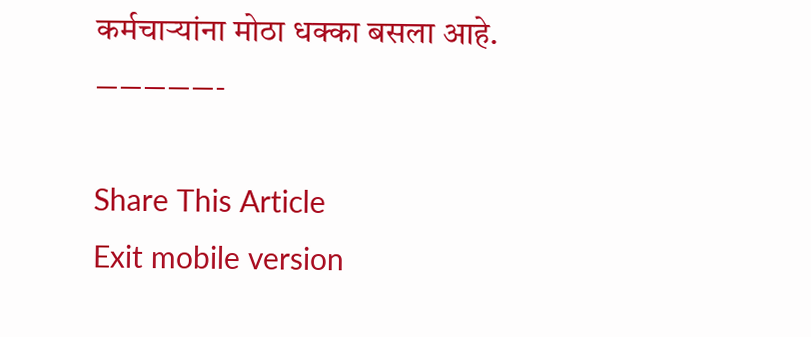कर्मचाऱ्यांना मोठा धक्का बसला आहे.
—————-

Share This Article
Exit mobile version